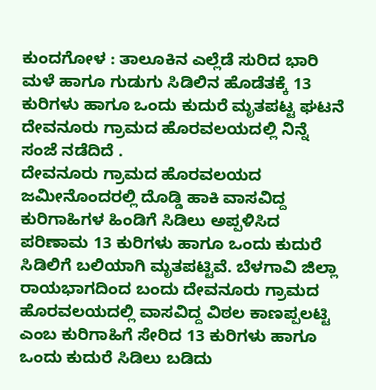ಕುಂದಗೋಳ : ತಾಲೂಕಿನ ಎಲ್ಲೆಡೆ ಸುರಿದ ಭಾರಿ ಮಳೆ ಹಾಗೂ ಗುಡುಗು ಸಿಡಿಲಿನ ಹೊಡೆತಕ್ಕೆ 13 ಕುರಿಗಳು ಹಾಗೂ ಒಂದು ಕುದುರೆ ಮೃತಪಟ್ಟ ಘಟನೆ ದೇವನೂರು ಗ್ರಾಮದ ಹೊರವಲಯದಲ್ಲಿ ನಿನ್ನೆ ಸಂಜೆ ನಡೆದಿದೆ .
ದೇವನೂರು ಗ್ರಾಮದ ಹೊರವಲಯದ ಜಮೀನೊಂದರಲ್ಲಿ ದೊಡ್ಡಿ ಹಾಕಿ ವಾಸವಿದ್ದ ಕುರಿಗಾಹಿಗಳ ಹಿಂಡಿಗೆ ಸಿಡಿಲು ಅಪ್ಪಳಿಸಿದ ಪರಿಣಾಮ 13 ಕುರಿಗಳು ಹಾಗೂ ಒಂದು ಕುದುರೆ ಸಿಡಿಲಿಗೆ ಬಲಿಯಾಗಿ ಮೃತಪಟ್ಟಿವೆ. ಬೆಳಗಾವಿ ಜಿಲ್ಲಾ ರಾಯಭಾಗದಿಂದ ಬಂದು ದೇವನೂರು ಗ್ರಾಮದ ಹೊರವಲಯದಲ್ಲಿ ವಾಸವಿದ್ದ ವಿಠಲ ಕಾಣಪ್ಪಲಟ್ಟಿ ಎಂಬ ಕುರಿಗಾಹಿಗೆ ಸೇರಿದ 13 ಕುರಿಗಳು ಹಾಗೂ ಒಂದು ಕುದುರೆ ಸಿಡಿಲು ಬಡಿದು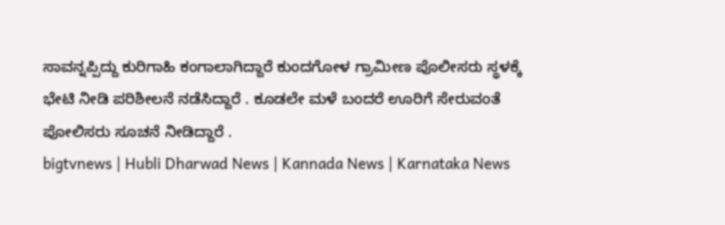ಸಾವನ್ನಪ್ಪಿದ್ದು ಕುರಿಗಾಹಿ ಕಂಗಾಲಾಗಿದ್ದಾರೆ ಕುಂದಗೋಳ ಗ್ರಾಮೀಣ ಪೊಲೀಸರು ಸ್ಥಳಕ್ಕೆ ಭೇಟಿ ನೀಡಿ ಪರಿಶೀಲನೆ ನಡೆಸಿದ್ದಾರೆ . ಕೂಡಲೇ ಮಳೆ ಬಂದರೆ ಊರಿಗೆ ಸೇರುವಂತೆ ಪೋಲಿಸರು ಸೂಚನೆ ನೀಡಿದ್ದಾರೆ .
bigtvnews | Hubli Dharwad News | Kannada News | Karnataka News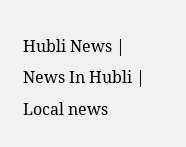Hubli News | News In Hubli | Local news